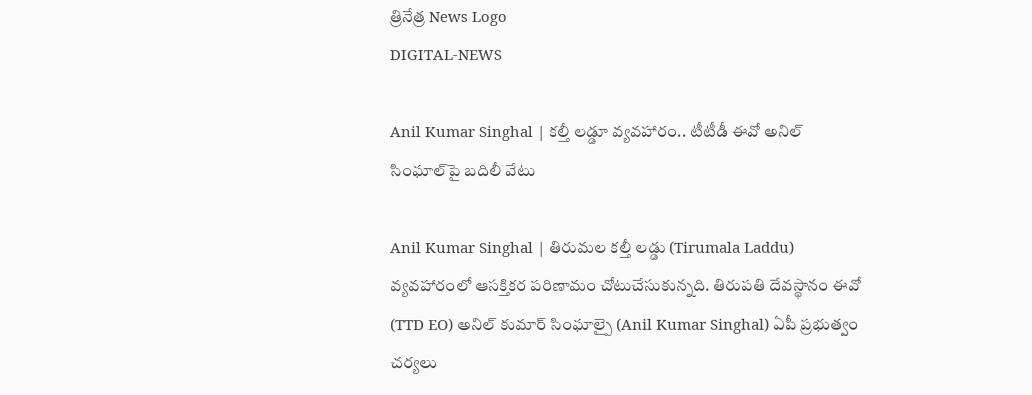త్రినేత్ర News Logo
DIGITAL-NEWS

Anil Kumar Singhal | క‌ల్తీ ల‌డ్డూ వ్య‌వ‌హారం.. టీటీడీ ఈవో అనిల్‌ సింఘాల్‌పై బ‌దిలీ వేటు

Anil Kumar Singhal | తిరుమల క‌ల్తీ ల‌డ్డు (Tirumala Laddu) వ్య‌వ‌హారంలో ఆస‌క్తిక‌ర ప‌రిణామం చోటుచేసుకున్న‌ది. తిరుపతి దేవస్థానం ఈవో (TTD EO) అనిల్‌ కుమార్‌ సింఘాల్పై (Anil Kumar Singhal) ఏపీ ప్ర‌భుత్వం చ‌ర్య‌లు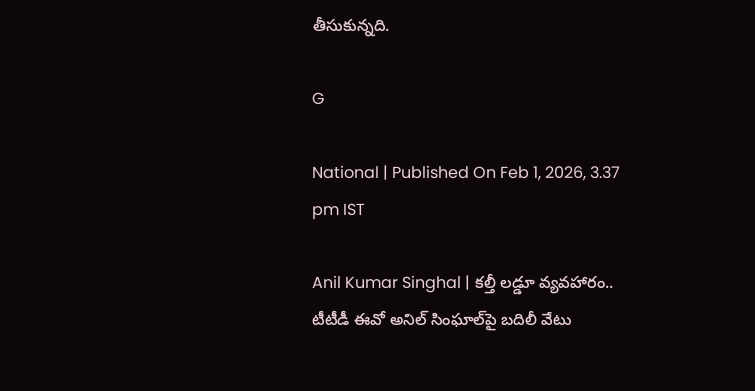తీసుకున్న‌ది.

G

National | Published On Feb 1, 2026, 3.37 pm IST

Anil Kumar Singhal | క‌ల్తీ ల‌డ్డూ వ్య‌వ‌హారం.. టీటీడీ ఈవో అనిల్‌ సింఘాల్‌పై బ‌దిలీ వేటు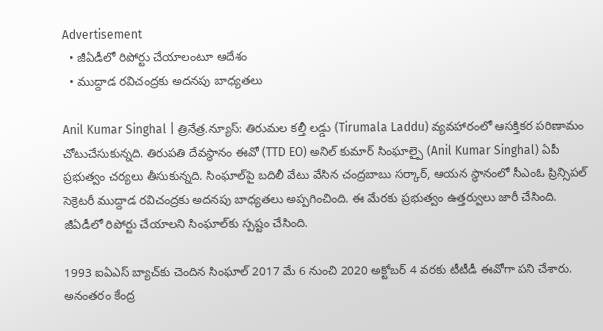Advertisement
  • జీఏడీలో రిపోర్టు చేయాలంటూ ఆదేశం
  • ముద్దాడ ర‌విచంద్ర‌కు అద‌న‌పు బాధ్య‌త‌లు

Anil Kumar Singhal | త్రినేత్ర‌.న్యూస్‌: తిరుమల క‌ల్తీ ల‌డ్డు (Tirumala Laddu) వ్య‌వ‌హారంలో ఆస‌క్తిక‌ర ప‌రిణామం చోటుచేసుకున్న‌ది. తిరుపతి దేవస్థానం ఈవో (TTD EO) అనిల్‌ కుమార్‌ సింఘాల్పై (Anil Kumar Singhal) ఏపీ ప్ర‌భుత్వం చ‌ర్య‌లు తీసుకున్న‌ది. సింఘాల్‌పై బ‌దిలీ వేటు వేసిన చంద్ర‌బాబు స‌ర్కార్‌, ఆయ‌న స్థానంలో సీఎంఓ ప్రిన్సిప‌ల్ సెక్రెట‌రీ ముద్దాడ రవిచంద్రకు అదనపు బాధ్యతలు అప్పగించింది. ఈ మేర‌కు ప్రభుత్వం ఉత్తర్వులు జారీ చేసింది. జీఏడీలో రిపోర్టు చేయాలని సింఘాల్‌కు స్ప‌ష్టం చేసింది.

1993 ఐఏఎస్‌ బ్యాచ్‌కు చెందిన సింఘాల్ 2017 మే 6 నుంచి 2020 అక్టోబర్‌ 4 వరకు టీటీడీ ఈవోగా పని చేశారు. అనంత‌రం కేంద్ర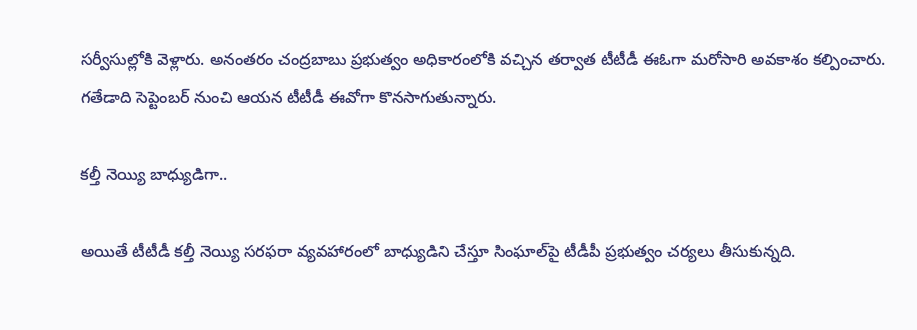సర్వీసుల్లోకి వెళ్లారు. అనంత‌రం చంద్ర‌బాబు ప్ర‌భుత్వం అధికారంలోకి వ‌చ్చిన త‌ర్వాత టీటీడీ ఈఓగా మ‌రోసారి అవ‌కాశం క‌ల్పించారు. గతేడాది సెప్టెంబర్ నుంచి ఆయన టీటీడీ ఈవోగా కొన‌సాగుతున్నారు.

క‌ల్తీ నెయ్యి బాధ్యుడిగా..

అయితే టీటీడీ కల్తీ నెయ్యి సరఫరా వ్యవహారంలో బాధ్యుడిని చేస్తూ సింఘాల్‌పై టీడీపీ ప్ర‌భుత్వం చ‌ర్య‌లు తీసుకున్న‌ది.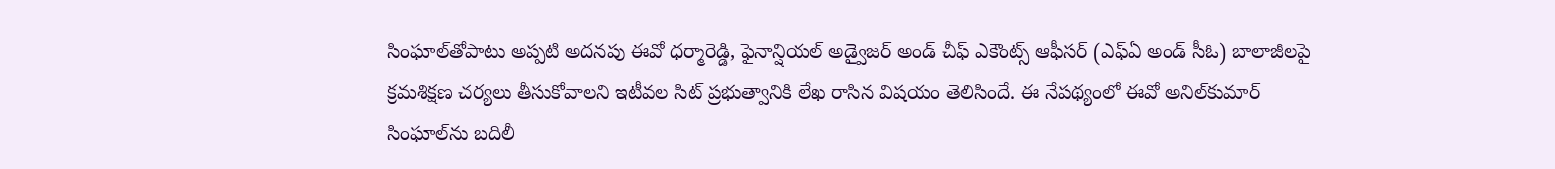సింఘాల్‌తోపాటు అప్పటి అదనపు ఈవో ధర్మారెడ్డి, ఫైనాన్షియల్‌ అడ్వైజర్‌ అండ్‌ చీఫ్‌ ఎకౌంట్స్‌ ఆఫీసర్‌ (ఎఫ్‌ఏ అండ్‌ సీఓ) బాలాజీలపై క్రమశిక్షణ చర్యలు తీసుకోవాలని ఇటీవల సిట్‌ ప్రభుత్వానికి లేఖ రాసిన విష‌యం తెలిసిందే. ఈ నేపథ్యంలో ఈవో అనిల్‌కుమార్‌ సింఘాల్‌ను బదిలీ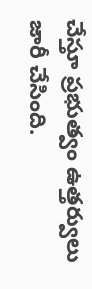చేస్తూ ప్రభుత్వం ఉత్తర్వులు జారీ చేసింది.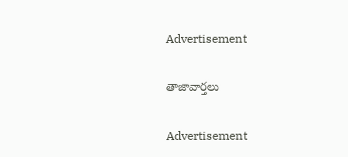Advertisement

తాజావార్తలు

Advertisement